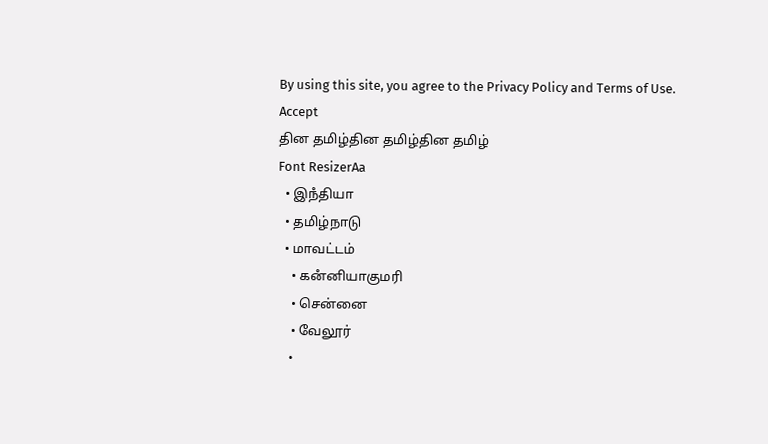By using this site, you agree to the Privacy Policy and Terms of Use.
Accept
தின தமிழ்தின தமிழ்தின தமிழ்
Font ResizerAa
  • இநஂதியா
  • தமிழ்நாடு
  • மாவட்டம்
    • கனஂனியாகுமரி
    • சென்னை
    • வேலூர்
    •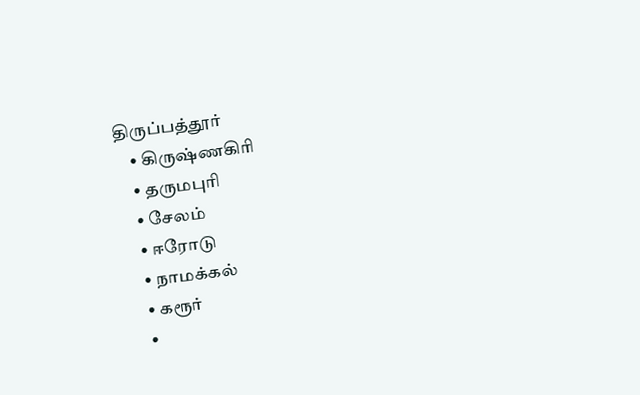திருப்பத்தூர்
    • கிருஷ்ணகிரி
    • தருமபுரி
    • சேலம்
    • ஈரோடு
    • நாமக்கல்
    • கரூர்
    •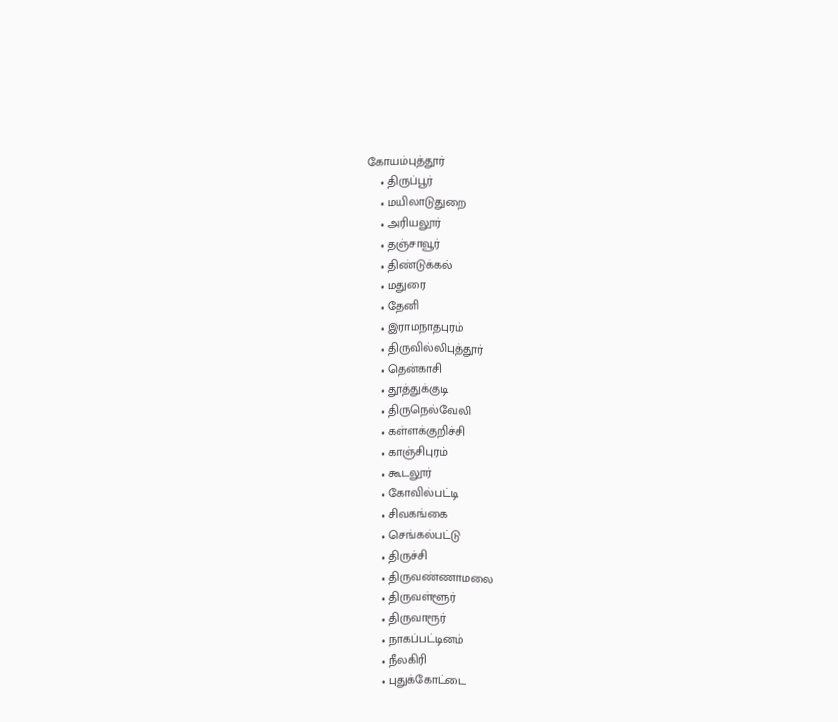கோயம்புத்தூர்
    • திருப்பூர்
    • மயிலாடுதுறை
    • அரியலூர்
    • தஞ்சாவூர்
    • திண்டுக்கல்
    • மதுரை
    • தேனி
    • இராமநாதபுரம்
    • திருவில்லிபுத்தூர்
    • தென்காசி
    • தூத்துக்குடி
    • திருநெல்வேலி
    • கள்ளக்குறிச்சி
    • காஞ்சிபுரம்
    • கூடலூர்
    • கோவில்பட்டி
    • சிவகங்கை
    • செங்கல்பட்டு
    • திருச்சி
    • திருவண்ணாமலை
    • திருவள்ளூர்
    • திருவாரூர்
    • நாகப்பட்டினம்
    • நீலகிரி
    • புதுக்கோட்டை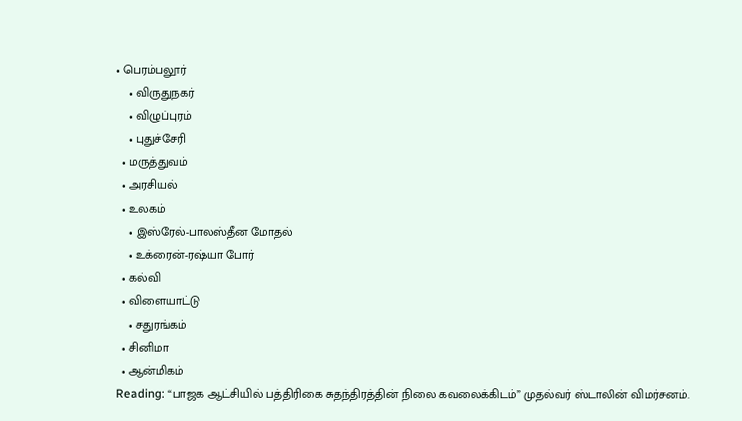• பெரம்பலூர்
    • விருதுநகர்
    • விழுப்புரம்
    • புதுச்சேரி
  • மருத்துவம்
  • அரசியல்
  • உலகம்
    • இஸ்ரேல்-பாலஸ்தீன மோதல்
    • உக்ரைன்-ரஷ்யா போர்
  • கல்வி
  • விளையாட்டு
    • சதுரங்கம்
  • சினிமா
  • ஆன்மிகம்
Reading: “பாஜக ஆட்சியில் பத்திரிகை சுதந்திரத்தின் நிலை கவலைக்கிடம்” முதல்வர் ஸ்டாலின் விமர்சனம்.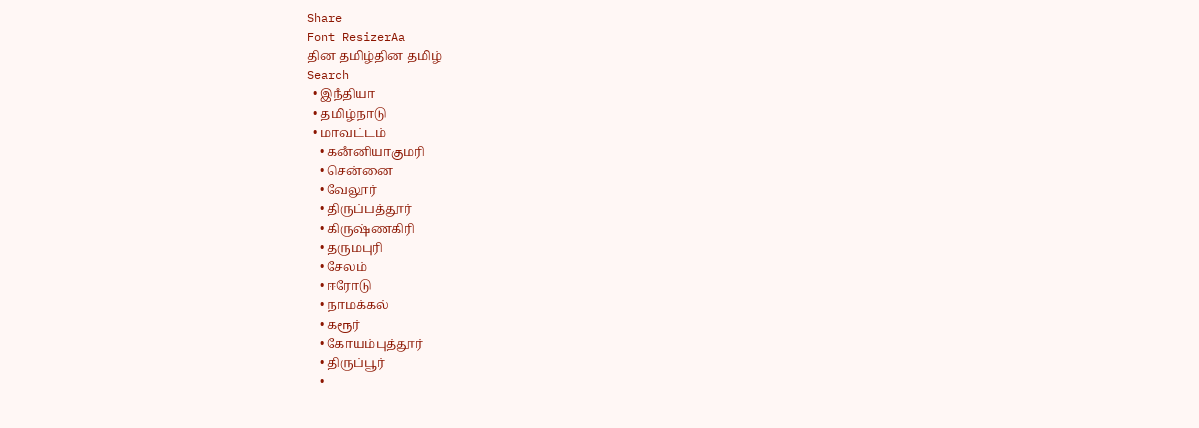Share
Font ResizerAa
தின தமிழ்தின தமிழ்
Search
  • இநஂதியா
  • தமிழ்நாடு
  • மாவட்டம்
    • கனஂனியாகுமரி
    • சென்னை
    • வேலூர்
    • திருப்பத்தூர்
    • கிருஷ்ணகிரி
    • தருமபுரி
    • சேலம்
    • ஈரோடு
    • நாமக்கல்
    • கரூர்
    • கோயம்புத்தூர்
    • திருப்பூர்
    •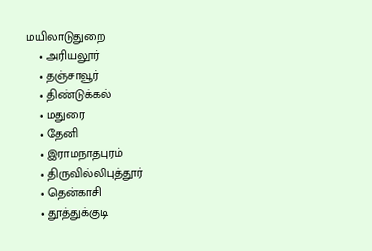மயிலாடுதுறை
    • அரியலூர்
    • தஞ்சாவூர்
    • திண்டுக்கல்
    • மதுரை
    • தேனி
    • இராமநாதபுரம்
    • திருவில்லிபுத்தூர்
    • தென்காசி
    • தூத்துக்குடி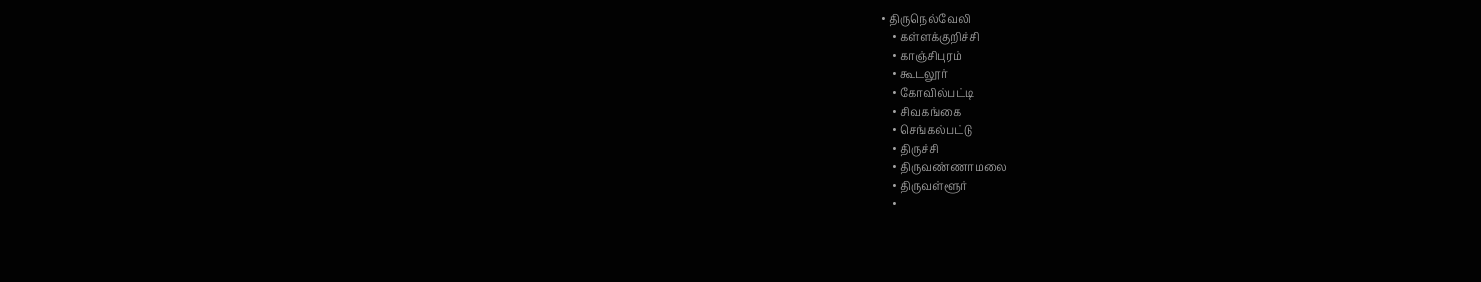• திருநெல்வேலி
    • கள்ளக்குறிச்சி
    • காஞ்சிபுரம்
    • கூடலூர்
    • கோவில்பட்டி
    • சிவகங்கை
    • செங்கல்பட்டு
    • திருச்சி
    • திருவண்ணாமலை
    • திருவள்ளூர்
    •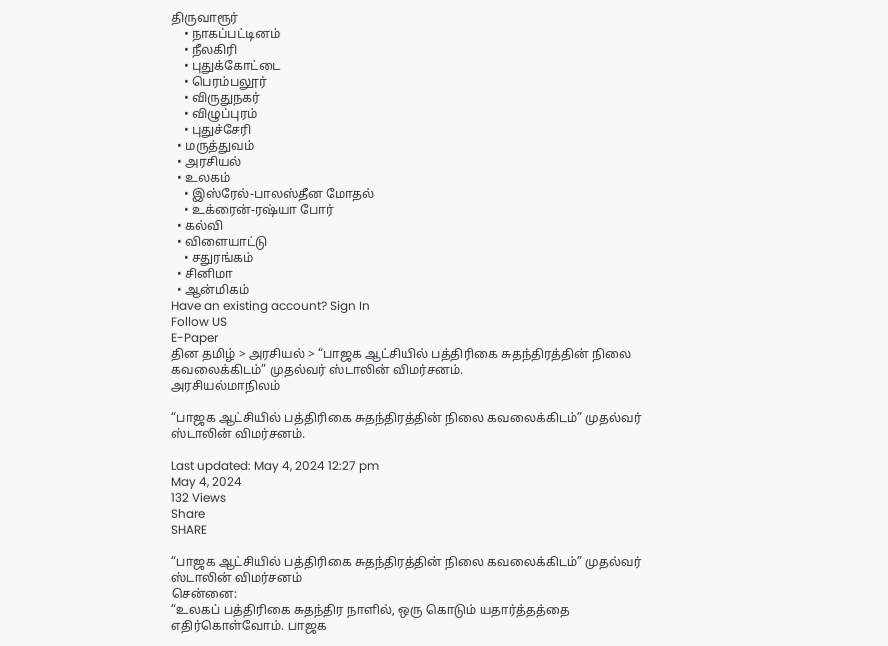திருவாரூர்
    • நாகப்பட்டினம்
    • நீலகிரி
    • புதுக்கோட்டை
    • பெரம்பலூர்
    • விருதுநகர்
    • விழுப்புரம்
    • புதுச்சேரி
  • மருத்துவம்
  • அரசியல்
  • உலகம்
    • இஸ்ரேல்-பாலஸ்தீன மோதல்
    • உக்ரைன்-ரஷ்யா போர்
  • கல்வி
  • விளையாட்டு
    • சதுரங்கம்
  • சினிமா
  • ஆன்மிகம்
Have an existing account? Sign In
Follow US
E-Paper
தின தமிழ் > அரசியல் > “பாஜக ஆட்சியில் பத்திரிகை சுதந்திரத்தின் நிலை கவலைக்கிடம்” முதல்வர் ஸ்டாலின் விமர்சனம்.
அரசியல்மாநிலம்

“பாஜக ஆட்சியில் பத்திரிகை சுதந்திரத்தின் நிலை கவலைக்கிடம்” முதல்வர் ஸ்டாலின் விமர்சனம்.

Last updated: May 4, 2024 12:27 pm
May 4, 2024
132 Views
Share
SHARE

“பாஜக ஆட்சியில் பத்திரிகை சுதந்திரத்தின் நிலை கவலைக்கிடம்” முதல்வர் ஸ்டாலின் விமர்சனம்
சென்னை:
“உலகப் பத்திரிகை சுதந்திர நாளில், ஒரு கொடும் யதார்த்தத்தை எதிர்கொள்வோம். பாஜக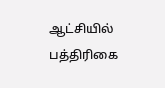ஆட்சியில் பத்திரிகை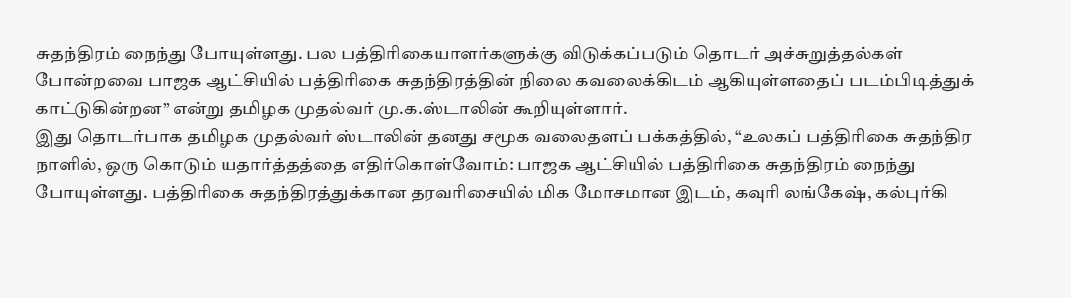சுதந்திரம் நைந்து போயுள்ளது. பல பத்திரிகையாளர்களுக்கு விடுக்கப்படும் தொடர் அச்சுறுத்தல்கள் போன்றவை பாஜக ஆட்சியில் பத்திரிகை சுதந்திரத்தின் நிலை கவலைக்கிடம் ஆகியுள்ளதைப் படம்பிடித்துக் காட்டுகின்றன” என்று தமிழக முதல்வர் மு.க.ஸ்டாலின் கூறியுள்ளார்.
இது தொடர்பாக தமிழக முதல்வர் ஸ்டாலின் தனது சமூக வலைதளப் பக்கத்தில், “உலகப் பத்திரிகை சுதந்திர நாளில், ஒரு கொடும் யதார்த்தத்தை எதிர்கொள்வோம்: பாஜக ஆட்சியில் பத்திரிகை சுதந்திரம் நைந்து போயுள்ளது. பத்திரிகை சுதந்திரத்துக்கான தரவரிசையில் மிக மோசமான இடம், கவுரி லங்கேஷ், கல்புர்கி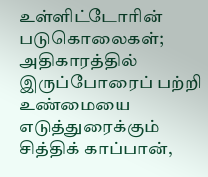உள்ளிட்டோரின் படுகொலைகள்; அதிகாரத்தில் இருப்போரைப் பற்றி உண்மையை எடுத்துரைக்கும் சித்திக் காப்பான்,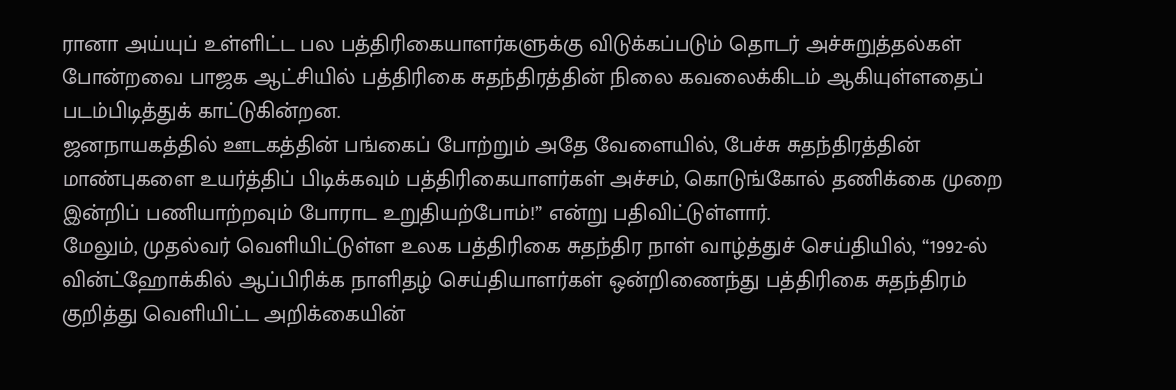ரானா அய்யுப் உள்ளிட்ட பல பத்திரிகையாளர்களுக்கு விடுக்கப்படும் தொடர் அச்சுறுத்தல்கள் போன்றவை பாஜக ஆட்சியில் பத்திரிகை சுதந்திரத்தின் நிலை கவலைக்கிடம் ஆகியுள்ளதைப் படம்பிடித்துக் காட்டுகின்றன.
ஜனநாயகத்தில் ஊடகத்தின் பங்கைப் போற்றும் அதே வேளையில், பேச்சு சுதந்திரத்தின் மாண்புகளை உயர்த்திப் பிடிக்கவும் பத்திரிகையாளர்கள் அச்சம், கொடுங்கோல் தணிக்கை முறை இன்றிப் பணியாற்றவும் போராட உறுதியற்போம்!” என்று பதிவிட்டுள்ளார்.
மேலும், முதல்வர் வெளியிட்டுள்ள உலக பத்திரிகை சுதந்திர நாள் வாழ்த்துச் செய்தியில், “1992-ல் வின்ட்ஹோக்கில் ஆப்பிரிக்க நாளிதழ் செய்தியாளர்கள் ஒன்றிணைந்து பத்திரிகை சுதந்திரம் குறித்து வெளியிட்ட அறிக்கையின்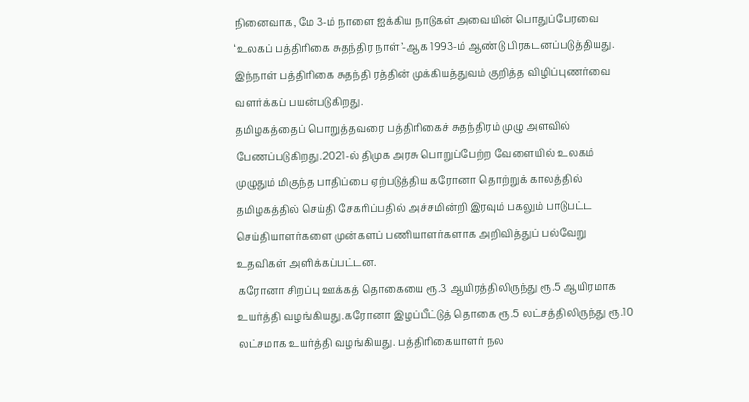நினைவாக, மே 3-ம் நாளை ஐக்கிய நாடுகள் அவையின் பொதுப்பேரவை ‘உலகப் பத்திரிகை சுதந்திர நாள்’-ஆக 1993-ம் ஆண்டு பிரகடனப்படுத்தியது. இந்நாள் பத்திரிகை சுதந்தி ரத்தின் முக்கியத்துவம் குறித்த விழிப்புணர்வை வளர்க்கப் பயன்படுகிறது.
தமிழகத்தைப் பொறுத்தவரை பத்திரிகைச் சுதந்திரம் முழு அளவில் பேணப்படுகிறது.2021-ல் திமுக அரசு பொறுப்பேற்ற வேளையில் உலகம் முழுதும் மிகுந்த பாதிப்பை ஏற்படுத்திய கரோனா தொற்றுக் காலத்தில் தமிழகத்தில் செய்தி சேகரிப்பதில் அச்சமின்றி இரவும் பகலும் பாடுபட்ட செய்தியாளர்களை முன்களப் பணியாளர்களாக அறிவித்துப் பல்வேறு உதவிகள் அளிக்கப்பட்டன.
கரோனா சிறப்பு ஊக்கத் தொகையை ரூ.3 ஆயிரத்திலிருந்து ரூ.5 ஆயிரமாக உயர்த்தி வழங்கியது.கரோனா இழப்பீட்டுத் தொகை ரூ.5 லட்சத்திலிருந்து ரூ.10 லட்சமாக உயர்த்தி வழங்கியது. பத்திரிகையாளர் நல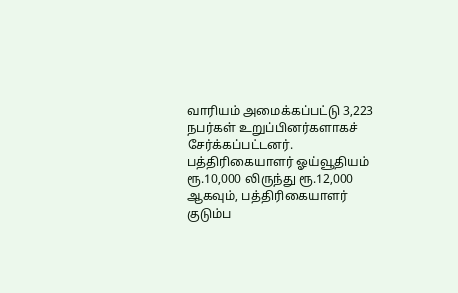வாரியம் அமைக்கப்பட்டு 3,223 நபர்கள் உறுப்பினர்களாகச் சேர்க்கப்பட்டனர். பத்திரிகையாளர் ஓய்வூதியம் ரூ.10,000 லிருந்து ரூ.12,000 ஆகவும், பத்திரிகையாளர் குடும்ப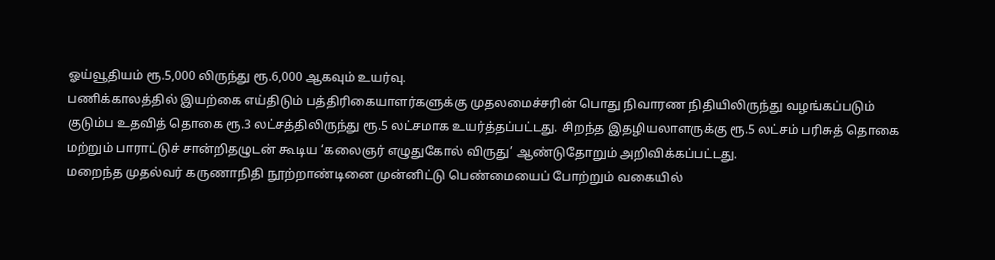ஓய்வூதியம் ரூ.5,000 லிருந்து ரூ.6,000 ஆகவும் உயர்வு.
பணிக்காலத்தில் இயற்கை எய்திடும் பத்திரிகையாளர்களுக்கு முதலமைச்சரின் பொது நிவாரண நிதியிலிருந்து வழங்கப்படும் குடும்ப உதவித் தொகை ரூ.3 லட்சத்திலிருந்து ரூ.5 லட்சமாக உயர்த்தப்பட்டது. சிறந்த இதழியலாளருக்கு ரூ.5 லட்சம் பரிசுத் தொகை மற்றும் பாராட்டுச் சான்றிதழுடன் கூடிய ‘கலைஞர் எழுதுகோல் விருது’ ஆண்டுதோறும் அறிவிக்கப்பட்டது.
மறைந்த முதல்வர் கருணாநிதி நூற்றாண்டினை முன்னிட்டு பெண்மையைப் போற்றும் வகையில்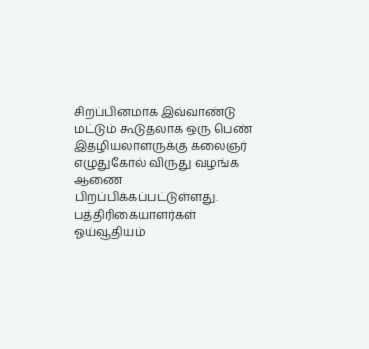சிறப்பினமாக இவ்வாண்டு மட்டும் கூடுதலாக ஒரு பெண் இதழியலாளருக்கு கலைஞர் எழுதுகோல் விருது வழங்க ஆணை பிறப்பிக்கப்பட்டுள்ளது. பத்திரிகையாளர்கள் ஓய்வூதியம்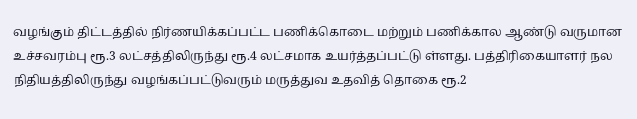வழங்கும் திட்டத்தில் நிர்ணயிக்கப்பட்ட பணிக்கொடை மற்றும் பணிக்கால ஆண்டு வருமான உச்சவரம்பு ரூ.3 லட்சத்திலிருந்து ரூ.4 லட்சமாக உயர்த்தப்பட்டு ள்ளது. பத்திரிகையாளர் நல நிதியத்திலிருந்து வழங்கப்பட்டுவரும் மருத்துவ உதவித் தொகை ரூ.2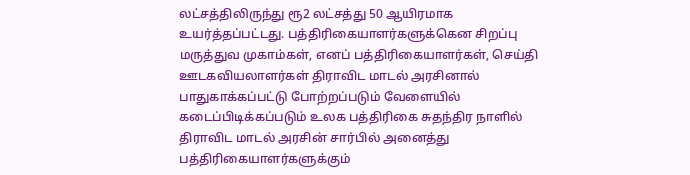லட்சத்திலிருந்து ரூ2 லட்சத்து 50 ஆயிரமாக உயர்த்தப்பட்டது. பத்திரிகையாளர்களுக்கென சிறப்பு மருத்துவ முகாம்கள், எனப் பத்திரிகையாளர்கள், செய்தி ஊடகவியலாளர்கள் திராவிட மாடல் அரசினால் பாதுகாக்கப்பட்டு போற்றப்படும் வேளையில் கடைப்பிடிக்கப்படும் உலக பத்திரிகை சுதந்திர நாளில் திராவிட மாடல் அரசின் சார்பில் அனைத்து பத்திரிகையாளர்களுக்கும்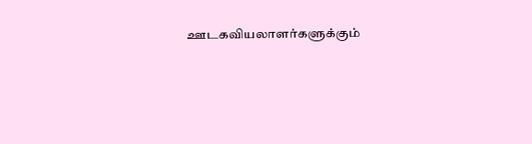ஊடகவியலாளர்களுக்கும்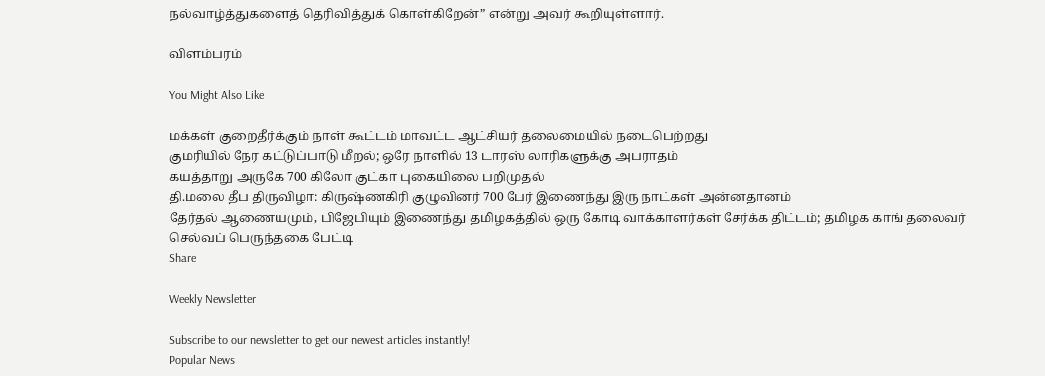நல்வாழ்த்துகளைத் தெரிவித்துக் கொள்கிறேன்” என்று அவர் கூறியுள்ளார்.

விளம்பரம்

You Might Also Like

மக்கள் குறைதீர்க்கும் நாள் கூட்டம் மாவட்ட ஆட்சியர் தலைமையில் நடைபெற்றது
குமரியில் நேர கட்டுப்பாடு மீறல்; ஒரே நாளில் 13 டாரஸ் லாரிகளுக்கு அபராதம்
கயத்தாறு அருகே 700 கிலோ குட்கா புகையிலை பறிமுதல்
தி.மலை தீப திருவிழா: கிருஷ்ணகிரி குழுவினர் 700 பேர் இணைந்து இரு நாட்கள் அன்னதானம்
தேர்தல் ஆணையமும், பிஜேபியும் இணைந்து தமிழகத்தில் ஒரு கோடி வாக்காளர்கள் சேர்க்க திட்டம்; தமிழக காங் தலைவர் செல்வப் பெருந்தகை பேட்டி
Share

Weekly Newsletter

Subscribe to our newsletter to get our newest articles instantly!
Popular News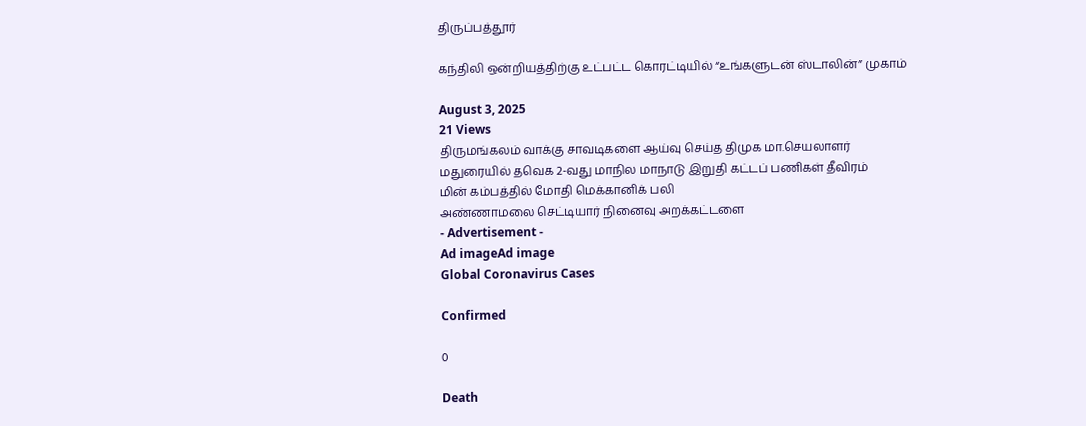திருப்பத்தூர்

கந்திலி ஒன்றியத்திற்கு உட்பட்ட கொரட்டியில் “உங்களுடன் ஸ்டாலின்” முகாம்

August 3, 2025
21 Views
திருமங்கலம் வாக்கு சாவடிகளை ஆய்வு செய்த திமுக மா.செயலாளர்
மதுரையில் தவெக 2-வது மாநில மாநாடு இறுதி கட்டப் பணிகள் தீவிரம்
மின் கம்பத்தில் மோதி மெக்கானிக் பலி
அண்ணாமலை செட்டியார் நினைவு அறக்கட்டளை
- Advertisement -
Ad imageAd image
Global Coronavirus Cases

Confirmed

0

Death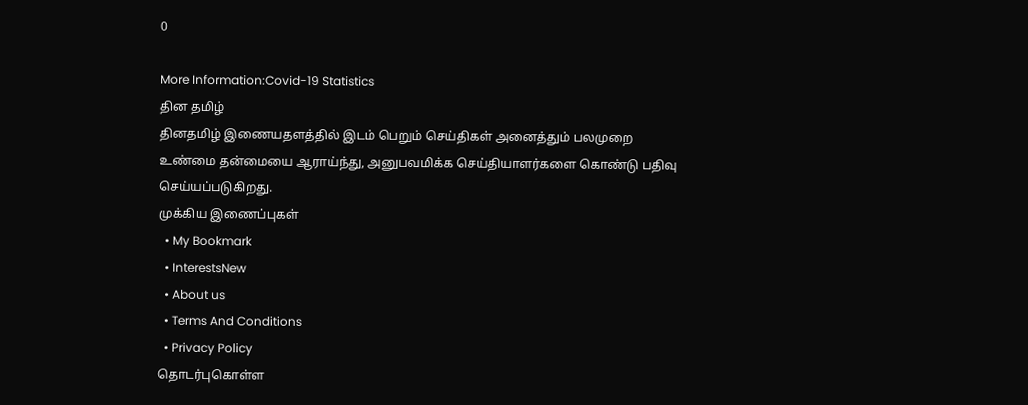0

More Information:Covid-19 Statistics
தின தமிழ்
தினதமிழ் இணையதளத்தில் இடம் பெறும் செய்திகள் அனைத்தும் பலமுறை உண்மை தன்மையை ஆராய்ந்து, அனுபவமிக்க செய்தியாளர்களை கொண்டு பதிவு செய்யப்படுகிறது.
முக்கிய இணைப்புகள்
  • My Bookmark
  • InterestsNew
  • About us
  • Terms And Conditions
  • Privacy Policy
தொடர்புகொள்ள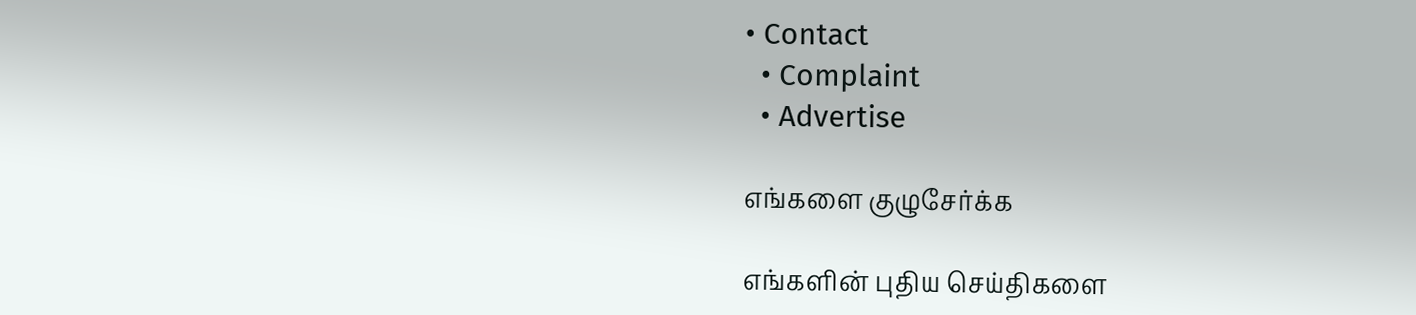• Contact
  • Complaint
  • Advertise

எங்களை குழுசேர்க்க

எங்களின் புதிய செய்திகளை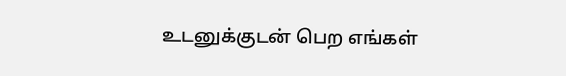உடனுக்குடன் பெற எங்கள்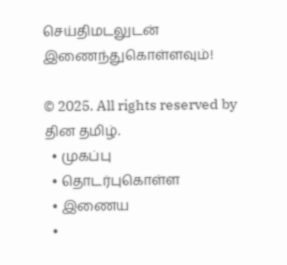செய்திமடலுடன் இணைந்துகொள்ளவும்!

© 2025. All rights reserved by தின தமிழ்.
  • முகப்பு
  • தொடர்புகொள்ள
  • இணைய
  •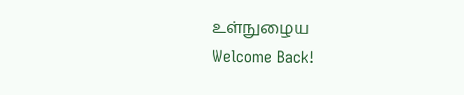உள்நுழைய
Welcome Back!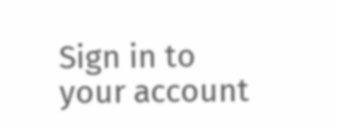Sign in to your account